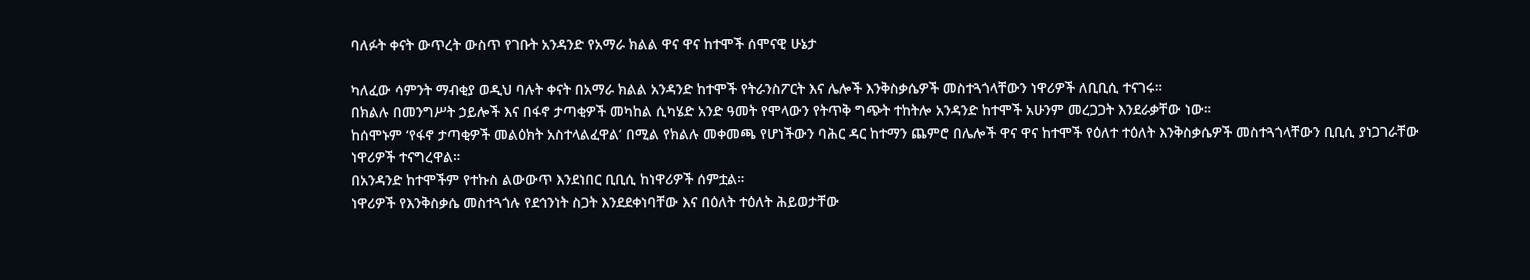ባለፉት ቀናት ውጥረት ውስጥ የገቡት አንዳንድ የአማራ ክልል ዋና ዋና ከተሞች ሰሞናዊ ሁኔታ

ካለፈው ሳምንት ማብቂያ ወዲህ ባሉት ቀናት በአማራ ክልል አንዳንድ ከተሞች የትራንስፖርት እና ሌሎች እንቅስቃሴዎች መስተጓጎላቸውን ነዋሪዎች ለቢቢሲ ተናገሩ።
በክልሉ በመንግሥት ኃይሎች እና በፋኖ ታጣቂዎች መካከል ሲካሄድ አንድ ዓመት የሞላውን የትጥቅ ግጭት ተከትሎ አንዳንድ ከተሞች አሁንም መረጋጋት እንደራቃቸው ነው።
ከሰሞኑም ‘የፋኖ ታጣቂዎች መልዕክት አስተላልፈዋል’ በሚል የክልሉ መቀመጫ የሆነችውን ባሕር ዳር ከተማን ጨምሮ በሌሎች ዋና ዋና ከተሞች የዕለተ ተዕለት እንቅስቃሴዎች መስተጓጎላቸውን ቢቢሲ ያነጋገራቸው ነዋሪዎች ተናግረዋል።
በአንዳንድ ከተሞችም የተኩስ ልውውጥ እንደነበር ቢቢሲ ከነዋሪዎች ሰምቷል።
ነዋሪዎች የእንቅስቃሴ መስተጓጎሉ የደኅንነት ስጋት እንደደቀነባቸው እና በዕለት ተዕለት ሕይወታቸው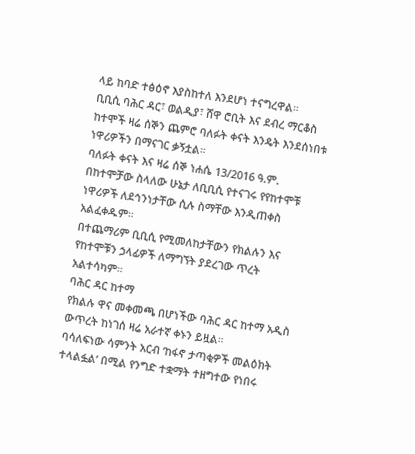ላይ ከባድ ተፅዕኖ እያስከተለ እንደሆነ ተናግረዋል።
ቢቢሲ ባሕር ዳር፣ ወልዲያ፣ ሸዋ ሮቢት እና ደብረ ማርቆስ ከተሞች ዛሬ ሰኞን ጨምሮ ባለፉት ቀናት እንዴት እንደሰነበቱ ነዋሪዎችን በማናገር ቃኝቷል።
ባለፉት ቀናት እና ዛሬ ሰኞ ነሐሴ 13/2016 ዓ.ም. በከተሞቻው ስላለው ሁኔታ ለቢቢሲ የተናገሩ የየከተሞቹ ነዋሪዎች ለደኅንነታቸው ሲሉ ስማቸው እንዲጠቀስ አልፈቀዱም።
በተጨማሪም ቢቢሲ የሚመለከታቸውን የክልሉን እና የከተሞቹን ኃላፊዎች ለማግኘት ያደረገው ጥረት አልተሳካም።
ባሕር ዳር ከተማ
የክልሉ ዋና መቀመጫ በሆነችው ባሕር ዳር ከተማ አዲስ ውጥረት ከነገሰ ዛሬ አራተኛ ቀኑን ይዟል።
ባሳለፍነው ሳምንት አርብ ‘ከፋኖ ታጣቂዎች መልዕክት ተላልፏል’ በሚል የንግድ ተቋማት ተዘግተው የነበሩ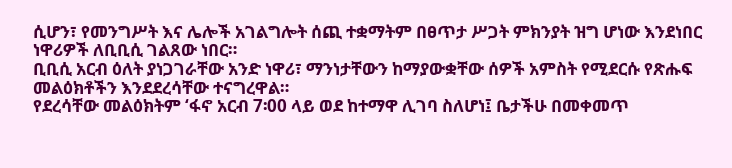ሲሆን፣ የመንግሥት እና ሌሎች አገልግሎት ሰጪ ተቋማትም በፀጥታ ሥጋት ምክንያት ዝግ ሆነው እንደነበር ነዋሪዎች ለቢቢሲ ገልጸው ነበር።
ቢቢሲ አርብ ዕለት ያነጋገራቸው አንድ ነዋሪ፣ ማንነታቸውን ከማያውቋቸው ሰዎች አምስት የሚደርሱ የጽሑፍ መልዕክቶችን እንደደረሳቸው ተናግረዋል።
የደረሳቸው መልዕክትም ‘ፋኖ አርብ 7፡00 ላይ ወደ ከተማዋ ሊገባ ስለሆነ፤ ቤታችሁ በመቀመጥ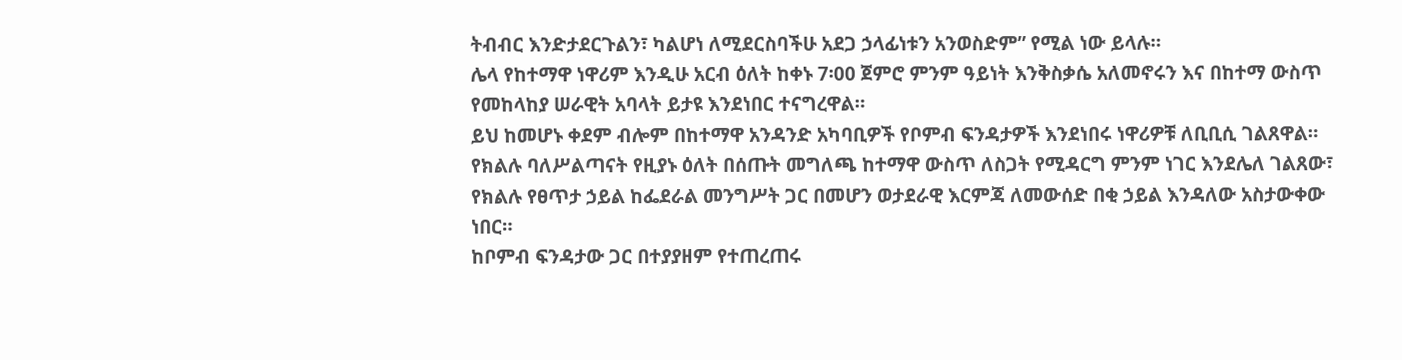ትብብር እንድታደርጉልን፣ ካልሆነ ለሚደርስባችሁ አደጋ ኃላፊነቱን አንወስድም” የሚል ነው ይላሉ።
ሌላ የከተማዋ ነዋሪም እንዲሁ አርብ ዕለት ከቀኑ 7፡00 ጀምሮ ምንም ዓይነት እንቅስቃሴ አለመኖሩን እና በከተማ ውስጥ የመከላከያ ሠራዊት አባላት ይታዩ እንደነበር ተናግረዋል።
ይህ ከመሆኑ ቀደም ብሎም በከተማዋ አንዳንድ አካባቢዎች የቦምብ ፍንዳታዎች እንደነበሩ ነዋሪዎቹ ለቢቢሲ ገልጸዋል።
የክልሉ ባለሥልጣናት የዚያኑ ዕለት በሰጡት መግለጫ ከተማዋ ውስጥ ለስጋት የሚዳርግ ምንም ነገር እንደሌለ ገልጸው፣ የክልሉ የፀጥታ ኃይል ከፌደራል መንግሥት ጋር በመሆን ወታደራዊ እርምጃ ለመውሰድ በቂ ኃይል እንዳለው አስታውቀው ነበር።
ከቦምብ ፍንዳታው ጋር በተያያዘም የተጠረጠሩ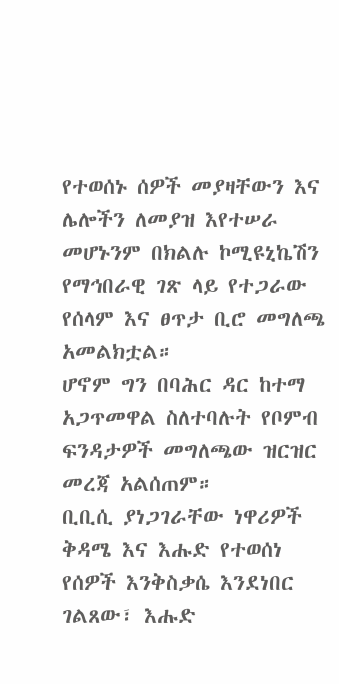የተወሰኑ ሰዎች መያዛቸውን እና ሌሎችን ለመያዝ እየተሠራ መሆኑንም በክልሉ ኮሚዩኒኬሽን የማኅበራዊ ገጽ ላይ የተጋራው የሰላም እና ፀጥታ ቢሮ መግለጫ አመልክቷል።
ሆኖም ግን በባሕር ዳር ከተማ አጋጥመዋል ስለተባሉት የቦምብ ፍንዳታዎች መግለጫው ዝርዝር መረጃ አልሰጠም።
ቢቢሲ ያነጋገራቸው ነዋሪዎች ቅዳሜ እና እሑድ የተወሰነ የሰዎች እንቅስቃሴ እንደነበር ገልጸው፣ እሑድ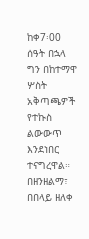ከቀ7፡00 ሰዓት በኋላ ግን በከተማዋ ሦስት አቅጣጫዎች የተኩስ ልውውጥ እንደነበር ተናግረዋል።
በዘንዘልማ፣ በበላይ ዘለቀ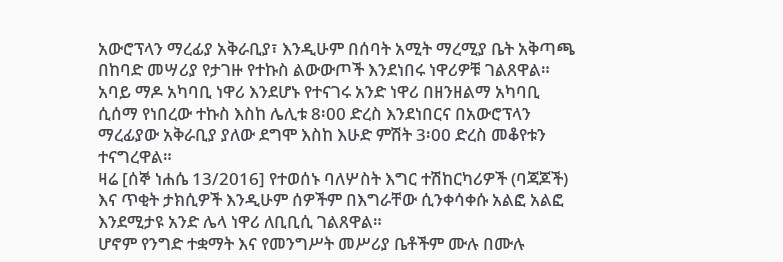አውሮፕላን ማረፊያ አቅራቢያ፣ እንዲሁም በሰባት አሚት ማረሚያ ቤት አቅጣጫ በከባድ መሣሪያ የታገዙ የተኩስ ልውውጦች እንደነበሩ ነዋሪዎቹ ገልጸዋል።
አባይ ማዶ አካባቢ ነዋሪ እንደሆኑ የተናገሩ አንድ ነዋሪ በዘንዘልማ አካባቢ ሲሰማ የነበረው ተኩስ እስከ ሌሊቱ 8፡00 ድረስ እንደነበርና በአውሮፕላን ማረፊያው አቅራቢያ ያለው ደግሞ እስከ እሁድ ምሽት 3፡00 ድረስ መቆየቱን ተናግረዋል።
ዛሬ [ሰኞ ነሐሴ 13/2016] የተወሰኑ ባለሦስት እግር ተሽከርካሪዎች (ባጃጆች) እና ጥቂት ታክሲዎች እንዲሁም ሰዎችም በእግራቸው ሲንቀሳቀሱ አልፎ አልፎ እንደሚታዩ አንድ ሌላ ነዋሪ ለቢቢሲ ገልጸዋል።
ሆኖም የንግድ ተቋማት እና የመንግሥት መሥሪያ ቤቶችም ሙሉ በሙሉ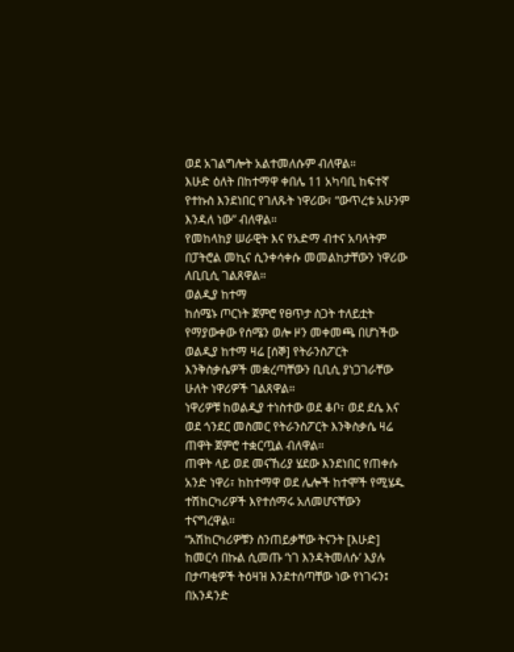ወደ አገልግሎት አልተመለሱም ብለዋል።
እሁድ ዕለት በከተማዋ ቀበሌ 11 አካባቢ ከፍተኛ የተኩስ እንደነበር የገለጹት ነዋሪው፣ “ውጥረቱ አሁንም እንዳለ ነው” ብለዋል።
የመከላከያ ሠራዊት እና የአድማ ብተና አባላትም በፓትሮል መኪና ሲንቀሳቀሱ መመልከታቸውን ነዋሪው ለቢቢሲ ገልጸዋል።
ወልዲያ ከተማ
ከሰሜኑ ጦርነት ጀምሮ የፀጥታ ስጋት ተለይቷት የማያውቀው የሰሜን ወሎ ዞን መቀመጫ በሆነችው ወልዲያ ከተማ ዛሬ [ሰኞ] የትራንስፖርት እንቅስቃሴዎች መቋረጣቸውን ቢቢሲ ያነጋገራቸው ሁለት ነዋሪዎች ገልጸዋል።
ነዋሪዎቹ ከወልዲያ ተነስተው ወደ ቆቦ፣ ወደ ደሴ እና ወደ ጎንደር መስመር የትራንስፖርት እንቅስቃሴ ዛሬ ጠዋት ጀምሮ ተቋርጧል ብለዋል።
ጠዋት ላይ ወደ መናኸሪያ ሄደው እንደነበር የጠቀሱ አንድ ነዋሪ፣ ከከተማዋ ወደ ሌሎች ከተሞች የሚሄዱ ተሽከርካሪዎች እየተሰማሩ አለመሆናቸውን ተናግረዋል።
“አሽከርካሪዎቹን ስንጠይቃቸው ትናንት [እሁድ] ከመርሳ በኩል ሲመጡ ‘ነገ እንዳትመለሱ’ እያሉ በታጣቂዎች ትዕዛዝ እንደተሰጣቸው ነው የነገሩን፤ በአንዳንድ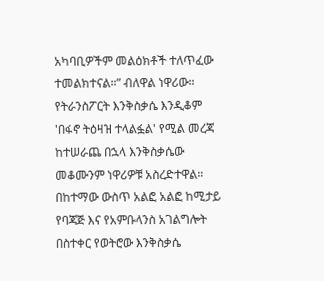አካባቢዎችም መልዕክቶች ተለጥፈው ተመልክተናል።” ብለዋል ነዋሪው።
የትራንስፖርት እንቅስቃሴ እንዲቆም 'በፋኖ ትዕዛዝ ተላልፏል' የሚል መረጃ ከተሠራጨ በኋላ እንቅስቃሴው መቆሙንም ነዋሪዎቹ አስረድተዋል።
በከተማው ውስጥ አልፎ አልፎ ከሚታይ የባጃጅ እና የአምቡላንስ አገልግሎት በስተቀር የወትሮው እንቅስቃሴ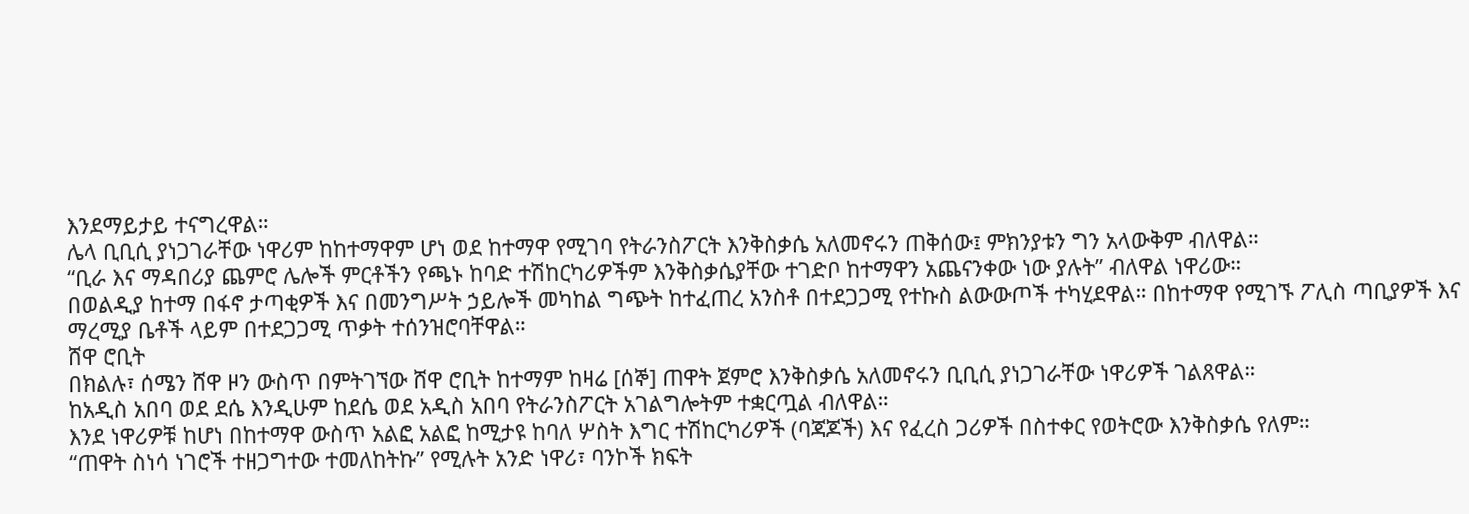እንደማይታይ ተናግረዋል።
ሌላ ቢቢሲ ያነጋገራቸው ነዋሪም ከከተማዋም ሆነ ወደ ከተማዋ የሚገባ የትራንስፖርት እንቅስቃሴ አለመኖሩን ጠቅሰው፤ ምክንያቱን ግን አላውቅም ብለዋል።
“ቢራ እና ማዳበሪያ ጨምሮ ሌሎች ምርቶችን የጫኑ ከባድ ተሽከርካሪዎችም እንቅስቃሴያቸው ተገድቦ ከተማዋን አጨናንቀው ነው ያሉት” ብለዋል ነዋሪው።
በወልዲያ ከተማ በፋኖ ታጣቂዎች እና በመንግሥት ኃይሎች መካከል ግጭት ከተፈጠረ አንስቶ በተደጋጋሚ የተኩስ ልውውጦች ተካሂደዋል። በከተማዋ የሚገኙ ፖሊስ ጣቢያዎች እና ማረሚያ ቤቶች ላይም በተደጋጋሚ ጥቃት ተሰንዝሮባቸዋል።
ሸዋ ሮቢት
በክልሉ፣ ሰሜን ሸዋ ዞን ውስጥ በምትገኘው ሸዋ ሮቢት ከተማም ከዛሬ [ሰኞ] ጠዋት ጀምሮ እንቅስቃሴ አለመኖሩን ቢቢሲ ያነጋገራቸው ነዋሪዎች ገልጸዋል።
ከአዲስ አበባ ወደ ደሴ እንዲሁም ከደሴ ወደ አዲስ አበባ የትራንስፖርት አገልግሎትም ተቋርጧል ብለዋል።
እንደ ነዋሪዎቹ ከሆነ በከተማዋ ውስጥ አልፎ አልፎ ከሚታዩ ከባለ ሦስት እግር ተሽከርካሪዎች (ባጃጆች) እና የፈረስ ጋሪዎች በስተቀር የወትሮው እንቅስቃሴ የለም።
“ጠዋት ስነሳ ነገሮች ተዘጋግተው ተመለከትኩ” የሚሉት አንድ ነዋሪ፣ ባንኮች ክፍት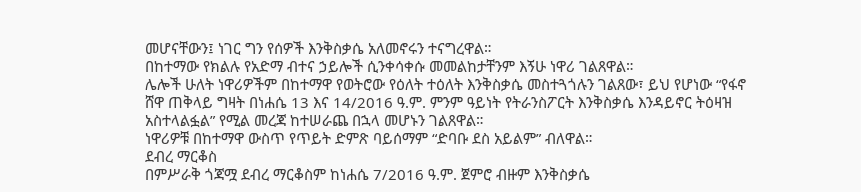መሆናቸውን፤ ነገር ግን የሰዎች እንቅስቃሴ አለመኖሩን ተናግረዋል።
በከተማው የክልሉ የአድማ ብተና ኃይሎች ሲንቀሳቀሱ መመልከታቸንም እኝሁ ነዋሪ ገልጸዋል።
ሌሎች ሁለት ነዋሪዎችም በከተማዋ የወትሮው የዕለት ተዕለት እንቅስቃሴ መስተጓጎሉን ገልጸው፣ ይህ የሆነው “የፋኖ ሸዋ ጠቅላይ ግዛት በነሐሴ 13 እና 14/2016 ዓ.ም. ምንም ዓይነት የትራንስፖርት እንቅስቃሴ እንዳይኖር ትዕዛዝ አስተላልፏል” የሚል መረጃ ከተሠራጨ በኋላ መሆኑን ገልጸዋል።
ነዋሪዎቹ በከተማዋ ውስጥ የጥይት ድምጽ ባይሰማም “ድባቡ ደስ አይልም” ብለዋል።
ደብረ ማርቆስ
በምሥራቅ ጎጃሟ ደብረ ማርቆስም ከነሐሴ 7/2016 ዓ.ም. ጀምሮ ብዙም እንቅስቃሴ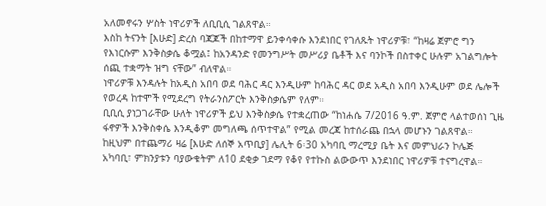አለመኖሩን ሦስት ነዋሪዎች ለቢቢሲ ገልጸዋል።
እስከ ትናንት [እሁድ] ድረስ ባጃጆች በከተማዋ ይንቀሳቀሱ እንደነበር የገለጹት ነዋሪዎቹ፣ “ከዛሬ ጀምሮ ግን የእነርሱም እንቅስቃሴ ቆሟል፤ ከአንዳንድ የመንግሥት መሥሪያ ቤቶች እና ባንኮች በስተቀር ሁሉም አገልግሎት ሰጪ ተቋማት ዝግ ናቸው” ብለዋል።
ነዋሪዎቹ እንዳሉት ከአዲስ አበባ ወደ ባሕር ዳር እንዲሁም ከባሕር ዳር ወደ አዲስ አበባ እንዲሁም ወደ ሌሎች የወረዳ ከተሞች የሚደረግ የትራንስፖርት እንቅስቃሴም የለም።
ቢቢሲ ያነጋገራቸው ሁለት ነዋሪዎች ይህ እንቅስቃሴ የተቋረጠው “ከነሐሴ 7/2016 ዓ.ም. ጀምሮ ላልተወሰነ ጊዜ ፋኖዎች እንቅስቀሴ እንዲቆም መግለጫ ሰጥተዋል” የሚል መረጃ ከተሰራጨ በኋላ መሆኑን ገልጸዋል።
ከዚህም በተጨማሪ ዛሬ [እሁድ ለሰኞ አጥቢያ] ሌሊት 6፡30 አካባቢ ማረሚያ ቤት እና መምህራን ኮሌጅ አካባቢ፣ ምክንያቱን ባያውቁትም ለ10 ደቂቃ ገደማ የቆየ የተኩስ ልውውጥ እንደነበር ነዋሪዎቹ ተናግረዋል።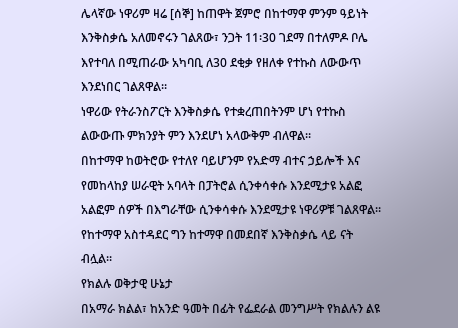ሌላኛው ነዋሪም ዛሬ [ሰኞ] ከጠዋት ጀምሮ በከተማዋ ምንም ዓይነት እንቅስቃሴ አለመኖሩን ገልጸው፣ ንጋት 11፡30 ገደማ በተለምዶ ቦሌ እየተባለ በሚጠራው አካባቢ ለ30 ደቂቃ የዘለቀ የተኩስ ለውውጥ እንደነበር ገልጸዋል።
ነዋሪው የትራንስፖርት እንቅስቃሴ የተቋረጠበትንም ሆነ የተኩስ ልውውጡ ምክንያት ምን እንደሆነ አላውቅም ብለዋል።
በከተማዋ ከወትሮው የተለየ ባይሆንም የአድማ ብተና ኃይሎች እና የመከላከያ ሠራዊት አባላት በፓትሮል ሲንቀሳቀሱ እንደሚታዩ አልፎ አልፎም ሰዎች በእግራቸው ሲንቀሳቀሱ እንደሚታዩ ነዋሪዎቹ ገልጸዋል።
የከተማዋ አስተዳደር ግን ከተማዋ በመደበኛ እንቅስቃሴ ላይ ናት ብሏል።
የክልሉ ወቅታዊ ሁኔታ
በአማራ ክልል፣ ከአንድ ዓመት በፊት የፌደራል መንግሥት የክልሉን ልዩ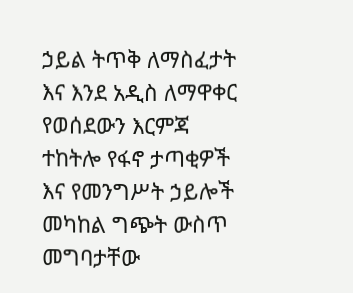ኃይል ትጥቅ ለማስፈታት እና እንደ አዲስ ለማዋቀር የወሰደውን እርምጃ ተከትሎ የፋኖ ታጣቂዎች እና የመንግሥት ኃይሎች መካከል ግጭት ውስጥ መግባታቸው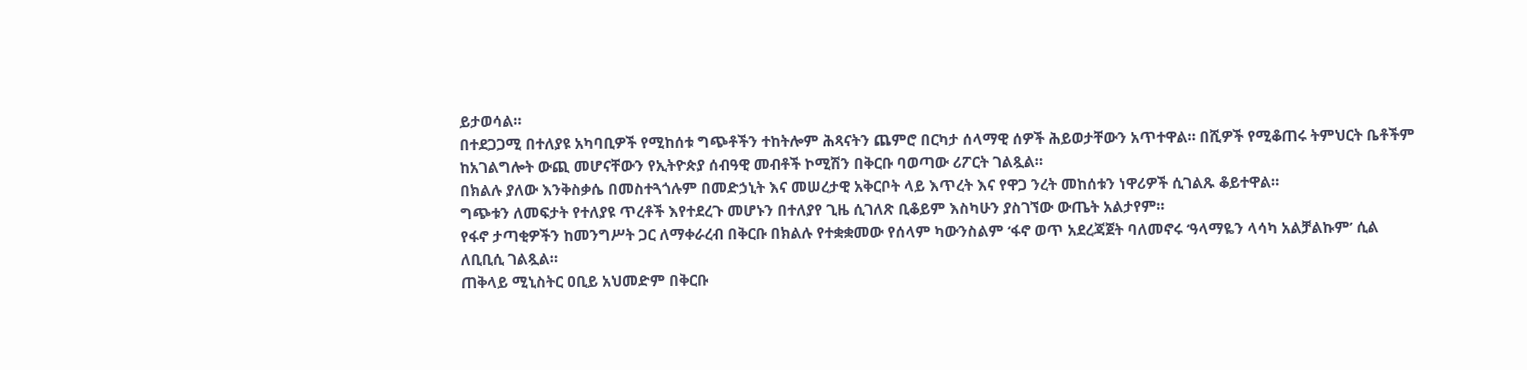ይታወሳል።
በተደጋጋሚ በተለያዩ አካባቢዎች የሚከሰቱ ግጭቶችን ተከትሎም ሕጻናትን ጨምሮ በርካታ ሰላማዊ ሰዎች ሕይወታቸውን አጥተዋል። በሺዎች የሚቆጠሩ ትምህርት ቤቶችም ከአገልግሎት ውጪ መሆናቸውን የኢትዮጵያ ሰብዓዊ መብቶች ኮሚሽን በቅርቡ ባወጣው ሪፖርት ገልጿል።
በክልሉ ያለው እንቅስቃሴ በመስተጓጎሉም በመድኃኒት እና መሠረታዊ አቅርቦት ላይ እጥረት እና የዋጋ ንረት መከሰቱን ነዋሪዎች ሲገልጹ ቆይተዋል።
ግጭቱን ለመፍታት የተለያዩ ጥረቶች እየተደረጉ መሆኑን በተለያየ ጊዜ ሲገለጽ ቢቆይም እስካሁን ያስገኘው ውጤት አልታየም።
የፋኖ ታጣቂዎችን ከመንግሥት ጋር ለማቀራረብ በቅርቡ በክልሉ የተቋቋመው የሰላም ካውንስልም ‘ፋኖ ወጥ አደረጃጀት ባለመኖሩ ‘ዓላማዬን ላሳካ አልቻልኩም’ ሲል ለቢቢሲ ገልጿል።
ጠቅላይ ሚኒስትር ዐቢይ አህመድም በቅርቡ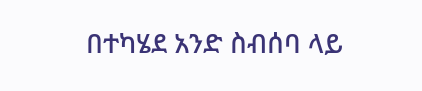በተካሄደ አንድ ስብሰባ ላይ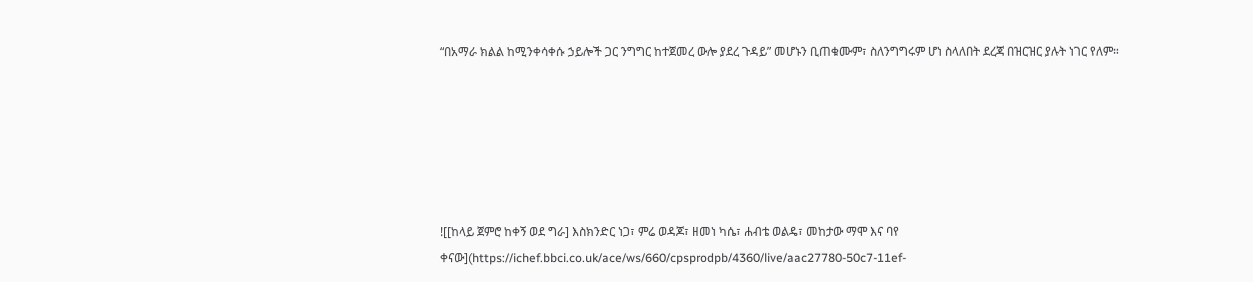“በአማራ ክልል ከሚንቀሳቀሱ ኃይሎች ጋር ንግግር ከተጀመረ ውሎ ያደረ ጉዳይ” መሆኑን ቢጠቁሙም፣ ስለንግግሩም ሆነ ስላለበት ደረጃ በዝርዝር ያሉት ነገር የለም።






![[ከላይ ጀምሮ ከቀኝ ወደ ግራ] እስክንድር ነጋ፣ ምሬ ወዳጆ፣ ዘመነ ካሴ፣ ሐብቴ ወልዴ፣ መከታው ማሞ እና ባየ ቀናው](https://ichef.bbci.co.uk/ace/ws/660/cpsprodpb/4360/live/aac27780-50c7-11ef-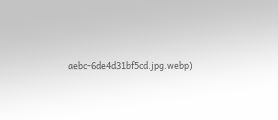aebc-6de4d31bf5cd.jpg.webp)